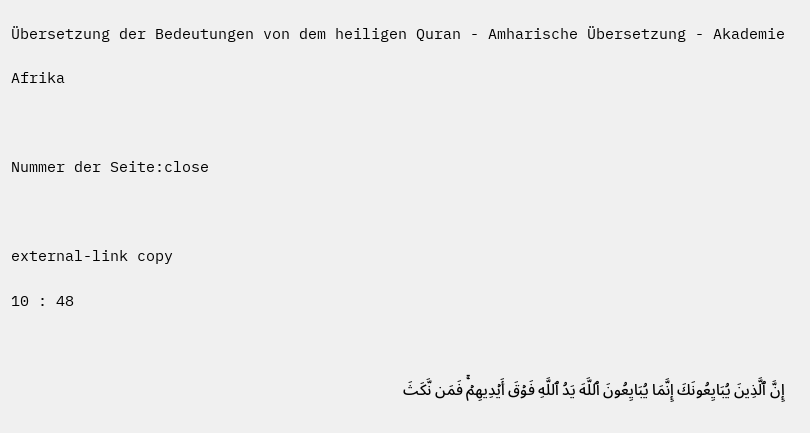Übersetzung der Bedeutungen von dem heiligen Quran - Amharische Übersetzung - Akademie Afrika

Nummer der Seite:close

external-link copy
10 : 48

إِنَّ ٱلَّذِينَ يُبَايِعُونَكَ إِنَّمَا يُبَايِعُونَ ٱللَّهَ يَدُ ٱللَّهِ فَوۡقَ أَيۡدِيهِمۡۚ فَمَن نَّكَثَ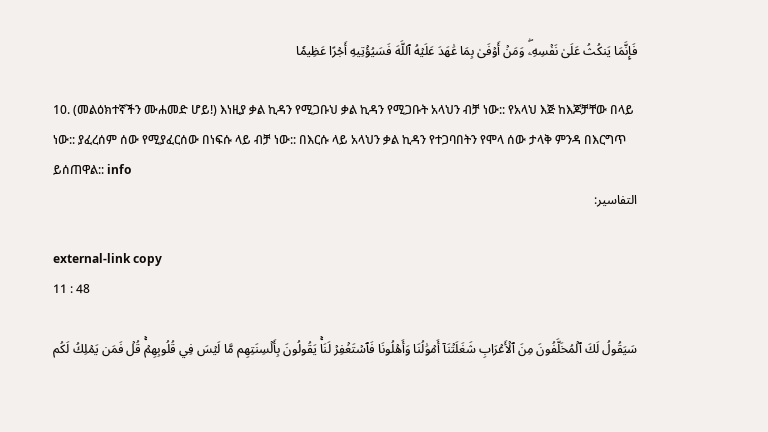فَإِنَّمَا يَنكُثُ عَلَىٰ نَفۡسِهِۦۖ وَمَنۡ أَوۡفَىٰ بِمَا عَٰهَدَ عَلَيۡهُ ٱللَّهَ فَسَيُؤۡتِيهِ أَجۡرًا عَظِيمٗا

10. (መልዕክተኛችን ሙሐመድ ሆይ!) እነዚያ ቃል ኪዳን የሚጋቡህ ቃል ኪዳን የሚጋቡት አላህን ብቻ ነው:: የአላህ እጅ ከእጆቻቸው በላይ ነው:: ያፈረሰም ሰው የሚያፈርሰው በነፍሱ ላይ ብቻ ነው:: በእርሱ ላይ አላህን ቃል ኪዳን የተጋባበትን የሞላ ሰው ታላቅ ምንዳ በእርግጥ ይሰጠዋል:: info
التفاسير:

external-link copy
11 : 48

سَيَقُولُ لَكَ ٱلۡمُخَلَّفُونَ مِنَ ٱلۡأَعۡرَابِ شَغَلَتۡنَآ أَمۡوَٰلُنَا وَأَهۡلُونَا فَٱسۡتَغۡفِرۡ لَنَاۚ يَقُولُونَ بِأَلۡسِنَتِهِم مَّا لَيۡسَ فِي قُلُوبِهِمۡۚ قُلۡ فَمَن يَمۡلِكُ لَكُم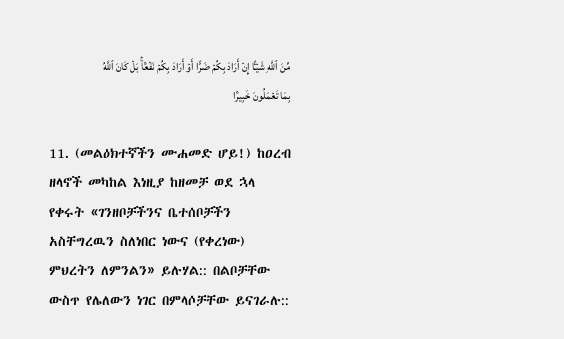مِّنَ ٱللَّهِ شَيۡـًٔا إِنۡ أَرَادَ بِكُمۡ ضَرًّا أَوۡ أَرَادَ بِكُمۡ نَفۡعَۢاۚ بَلۡ كَانَ ٱللَّهُ بِمَا تَعۡمَلُونَ خَبِيرَۢا

11. (መልዕክተኛችን ሙሐመድ ሆይ!) ከዐረብ ዘላኖች መካከል እነዚያ ከዘመቻ ወደ ኋላ የቀሩት «ገንዘቦቻችንና ቤተሰቦቻችን አስቸግረዉን ስለነበር ነውና (የቀረነው) ምህረትን ለምንልን» ይሉሃል:: በልቦቻቸው ውስጥ የሌለውን ነገር በምላሶቻቸው ይናገራሉ::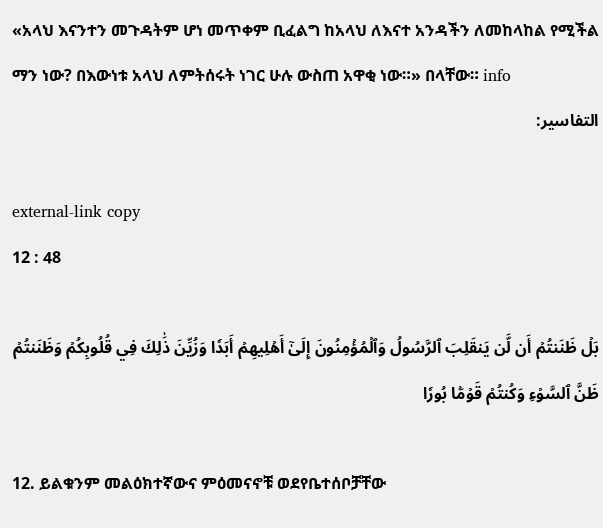«አላህ እናንተን መጉዳትም ሆነ መጥቀም ቢፈልግ ከአላህ ለእናተ አንዳችን ለመከላከል የሚችል ማን ነው? በእውነቱ አላህ ለምትሰሩት ነገር ሁሉ ውስጠ አዋቂ ነው።» በላቸው። info
التفاسير:

external-link copy
12 : 48

بَلۡ ظَنَنتُمۡ أَن لَّن يَنقَلِبَ ٱلرَّسُولُ وَٱلۡمُؤۡمِنُونَ إِلَىٰٓ أَهۡلِيهِمۡ أَبَدٗا وَزُيِّنَ ذَٰلِكَ فِي قُلُوبِكُمۡ وَظَنَنتُمۡ ظَنَّ ٱلسَّوۡءِ وَكُنتُمۡ قَوۡمَۢا بُورٗا

12. ይልቁንም መልዕክተኛውና ምዕመናኖቹ ወደየቤተሰቦቻቸው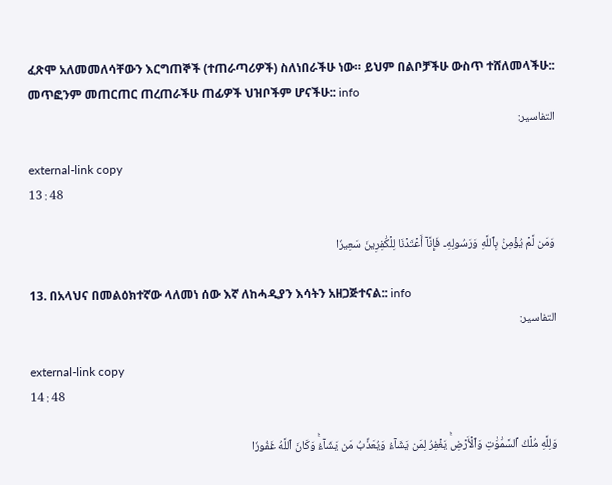ፈጽሞ አለመመለሳቸውን እርግጠኞች (ተጠራጣሪዎች) ስለነበራችሁ ነው። ይህም በልቦቻችሁ ውስጥ ተሸለመላችሁ:: መጥፎንም መጠርጠር ጠረጠራችሁ ጠፊዎች ህዝቦችም ሆናችሁ:: info
التفاسير:

external-link copy
13 : 48

وَمَن لَّمۡ يُؤۡمِنۢ بِٱللَّهِ وَرَسُولِهِۦ فَإِنَّآ أَعۡتَدۡنَا لِلۡكَٰفِرِينَ سَعِيرٗا

13. በአላህና በመልዕክተኛው ላለመነ ሰው እኛ ለከሓዲያን እሳትን አዘጋጅተናል:: info
التفاسير:

external-link copy
14 : 48

وَلِلَّهِ مُلۡكُ ٱلسَّمَٰوَٰتِ وَٱلۡأَرۡضِۚ يَغۡفِرُ لِمَن يَشَآءُ وَيُعَذِّبُ مَن يَشَآءُۚ وَكَانَ ٱللَّهُ غَفُورٗا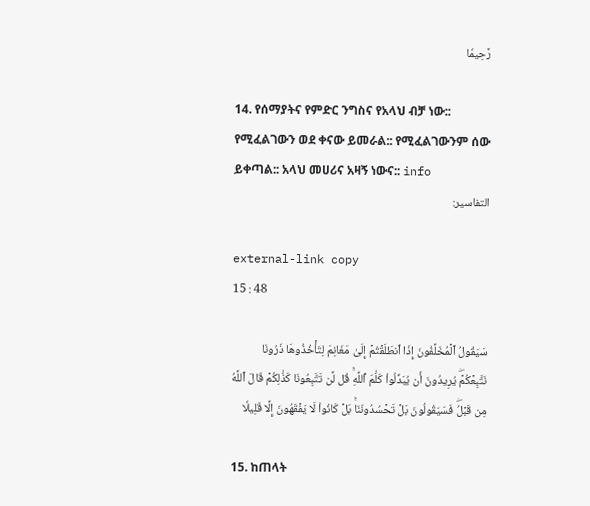رَّحِيمٗا

14. የሰማያትና የምድር ንግስና የአላህ ብቻ ነው:: የሚፈልገውን ወደ ቀናው ይመራል:: የሚፈልገውንም ሰው ይቀጣል:: አላህ መሀሪና አዛኝ ነውና:: info
التفاسير:

external-link copy
15 : 48

سَيَقُولُ ٱلۡمُخَلَّفُونَ إِذَا ٱنطَلَقۡتُمۡ إِلَىٰ مَغَانِمَ لِتَأۡخُذُوهَا ذَرُونَا نَتَّبِعۡكُمۡۖ يُرِيدُونَ أَن يُبَدِّلُواْ كَلَٰمَ ٱللَّهِۚ قُل لَّن تَتَّبِعُونَا كَذَٰلِكُمۡ قَالَ ٱللَّهُ مِن قَبۡلُۖ فَسَيَقُولُونَ بَلۡ تَحۡسُدُونَنَاۚ بَلۡ كَانُواْ لَا يَفۡقَهُونَ إِلَّا قَلِيلٗا

15. ከጠላት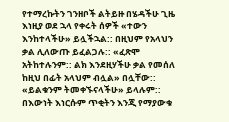የተማረኩትን ገንዘቦች ልትይዙ በሄዳችሁ ጊዜ እነዚያ ወደ ኋላ የቀሩት ሰዎች «ተውን እንከተላችሁ» ይሏችኋል:: በዚህም የአላህን ቃል ሊለውጡ ይፈልጋሉ:: «ፈጽሞ አትከተሉንም:: ልክ እንደዚሃችሁ ቃል የመሰለ ከዚህ በፊት አላህም ብሏል» በሏቸው:: «ይልቁንም ትመቀኙናላችሁ» ይላሉም:: በእውነት እነርሱም ጥቂትን እንጂ የማያውቁ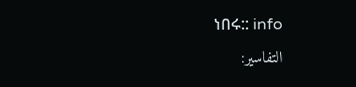ነበሩ:: info
التفاسير: